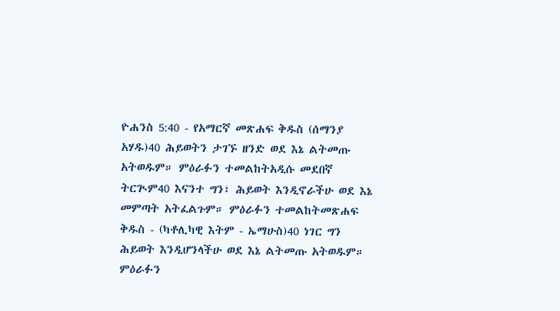ዮሐንስ 5:40 - የአማርኛ መጽሐፍ ቅዱስ (ሰማንያ አሃዱ)40 ሕይወትን ታገኙ ዘንድ ወደ እኔ ልትመጡ አትወዱም። ምዕራፉን ተመልከትአዲሱ መደበኛ ትርጒም40 እናንተ ግን፣ ሕይወት እንዲኖራችሁ ወደ እኔ መምጣት አትፈልጉም። ምዕራፉን ተመልከትመጽሐፍ ቅዱስ - (ካቶሊካዊ እትም - ኤማሁስ)40 ነገር ግን ሕይወት እንዲሆንላችሁ ወደ እኔ ልትመጡ አትወዱም። ምዕራፉን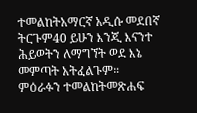ተመልከትአማርኛ አዲሱ መደበኛ ትርጉም40 ይሁን እንጂ እናንተ ሕይወትን ለማግኘት ወደ እኔ መምጣት አትፈልጉም። ምዕራፉን ተመልከትመጽሐፍ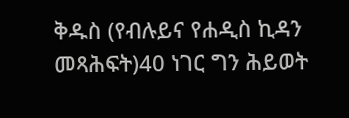ቅዱስ (የብሉይና የሐዲስ ኪዳን መጻሕፍት)40 ነገር ግን ሕይወት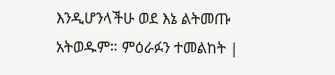እንዲሆንላችሁ ወደ እኔ ልትመጡ አትወዱም። ምዕራፉን ተመልከት |